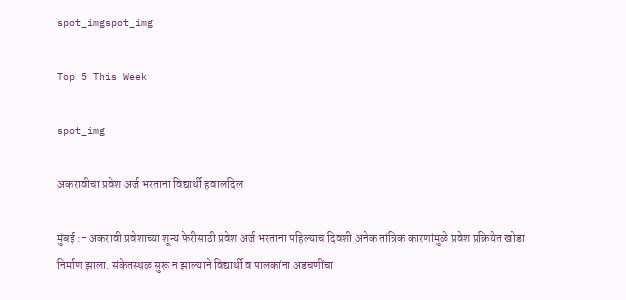spot_imgspot_img

Top 5 This Week

spot_img

अकरावीचा प्रवेश अर्ज भरताना विद्यार्थी हवालदिल

मुंबई :- अकरावी प्रवेशाच्या शून्य फेरीसाठी प्रवेश अर्ज भरताना पहिल्याच दिवशी अनेक तांत्रिक कारणांमुळे प्रवेश प्रक्रियेत खोडा निर्माण झाला. संकेतस्थळ सुरू न झाल्याने विद्यार्थी व पालकांना अडचणींचा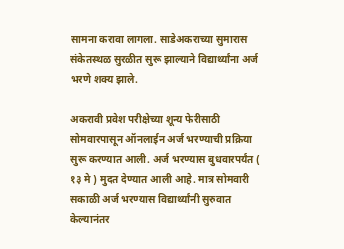सामना करावा लागला. साडेअकराच्या सुमारास संकेतस्थळ सुरळीत सुरू झाल्याने विद्यार्थ्यांना अर्ज भरणे शक्य झाले.

अकरावी प्रवेश परीक्षेच्या शून्य फेरीसाठी सोमवारपासून ऑनलाईन अर्ज भरण्याची प्रक्रिया सुरू करण्यात आली. अर्ज भरण्यास बुधवारपर्यंत ( १३ मे ) मुदत देण्यात आली आहे. मात्र सोमवारी सकाळी अर्ज भरण्यास विद्यार्थ्यांनी सुरुवात केल्यानंतर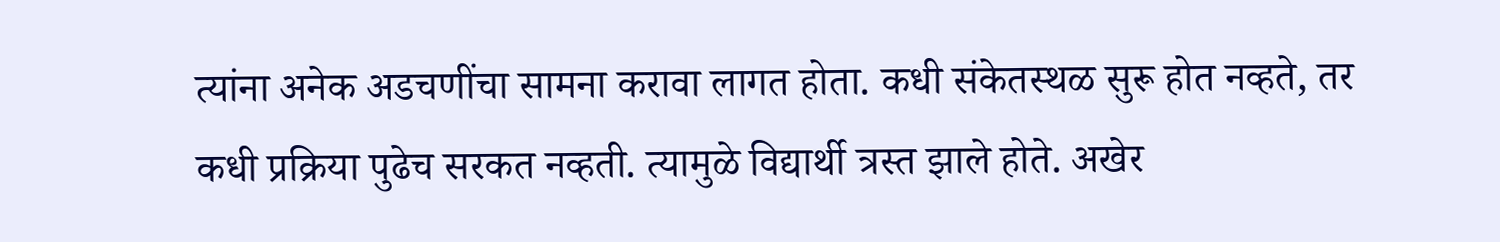त्यांना अनेक अडचणींचा सामना करावा लागत होता. कधी संकेतस्थळ सुरू होत नव्हते, तर कधी प्रक्रिया पुढेच सरकत नव्हती. त्यामुळे विद्यार्थी त्रस्त झाले होते. अखेर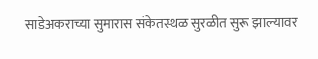साडेअकराच्या सुमारास संकेतस्थळ सुरळीत सुरू झाल्यावर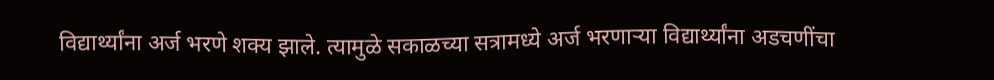विद्यार्थ्यांना अर्ज भरणे शक्य झाले. त्यामुळे सकाळच्या सत्रामध्ये अर्ज भरणाऱ्या विद्यार्थ्यांना अडचणींचा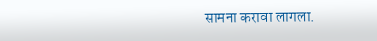सामना करावा लागला.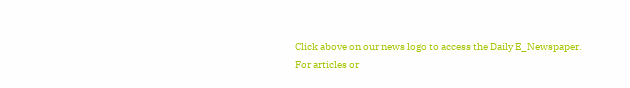Click above on our news logo to access the Daily E_Newspaper.
For articles or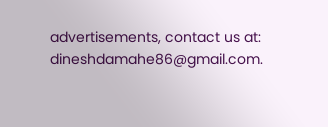advertisements, contact us at: dineshdamahe86@gmail.com.